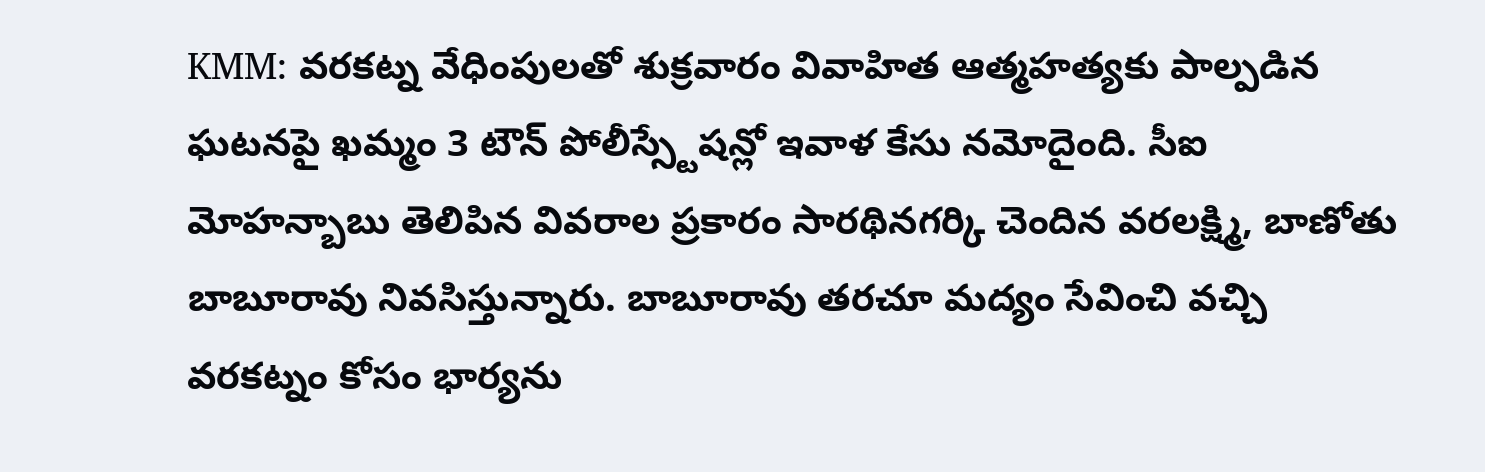KMM: వరకట్న వేధింపులతో శుక్రవారం వివాహిత ఆత్మహత్యకు పాల్పడిన ఘటనపై ఖమ్మం 3 టౌన్ పోలీస్స్టేషన్లో ఇవాళ కేసు నమోదైంది. సీఐ మోహన్బాబు తెలిపిన వివరాల ప్రకారం సారథినగర్కి చెందిన వరలక్ష్మి, బాణోతు బాబూరావు నివసిస్తున్నారు. బాబూరావు తరచూ మద్యం సేవించి వచ్చి వరకట్నం కోసం భార్యను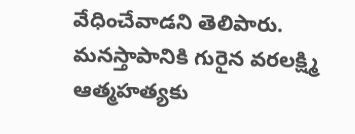వేధించేవాడని తెలిపారు. మనస్తాపానికి గురైన వరలక్ష్మి ఆత్మహత్యకు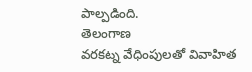పాల్పడింది.
తెలంగాణ
వరకట్న వేధింపులతో వివాహిత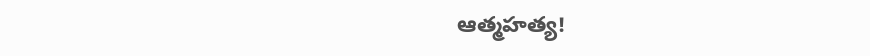ఆత్మహత్య!